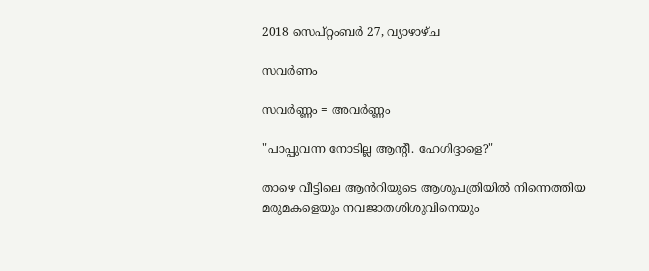2018 സെപ്റ്റംബർ 27, വ്യാഴാഴ്‌ച

സവർണം

സവർണ്ണം = അവർണ്ണം

"പാപ്പുവന്ന നോടില്ല ആന്റീ. ഹേഗിദ്ദാളെ?"

താഴെ വീട്ടിലെ ആൻറിയുടെ ആശുപത്രിയിൽ നിന്നെത്തിയ മരുമകളെയും നവജാതശിശുവിനെയും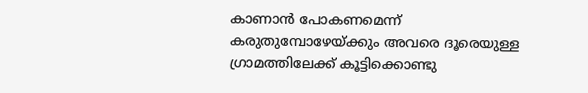കാണാൻ പോകണമെന്ന് കരുതുമ്പോഴേയ്ക്കും അവരെ ദൂരെയുള്ള ഗ്രാമത്തിലേക്ക് കൂട്ടിക്കൊണ്ടു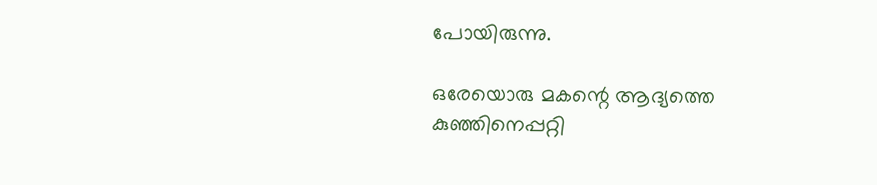പോയിരുന്നു.

ഒരേയൊരു മകന്റെ ആദ്യത്തെ കുഞ്ഞിനെപ്പറ്റി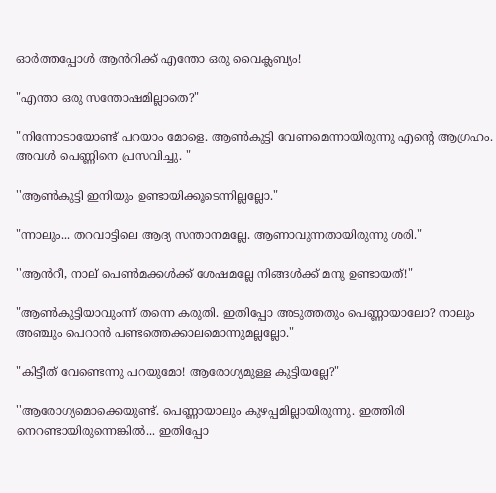ഓർത്തപ്പോൾ ആൻറിക്ക് എന്തോ ഒരു വൈക്ലബ്യം!

"എന്താ ഒരു സന്തോഷമില്ലാതെ?"

"നിന്നോടായോണ്ട് പറയാം മോളെ. ആൺകുട്ടി വേണമെന്നായിരുന്നു എന്റെ ആഗ്രഹം. അവൾ പെണ്ണിനെ പ്രസവിച്ചു. "

''ആൺകുട്ടി ഇനിയും ഉണ്ടായിക്കൂടെന്നില്ലല്ലോ."

"ന്നാലും... തറവാട്ടിലെ ആദ്യ സന്താനമല്ലേ. ആണാവുന്നതായിരുന്നു ശരി."

''ആൻറീ, നാല് പെൺമക്കൾക്ക് ശേഷമല്ലേ നിങ്ങൾക്ക് മനു ഉണ്ടായത്!"

"ആൺകുട്ടിയാവുംന്ന് തന്നെ കരുതി. ഇതിപ്പോ അടുത്തതും പെണ്ണായാലോ? നാലും അഞ്ചും പെറാൻ പണ്ടത്തെക്കാലമൊന്നുമല്ലല്ലോ."

"കിട്ടീത് വേണ്ടെന്നു പറയുമോ! ആരോഗ്യമുള്ള കുട്ടിയല്ലേ?"

''ആരോഗ്യമൊക്കെയുണ്ട്. പെണ്ണായാലും കുഴപ്പമില്ലായിരുന്നു. ഇത്തിരി നെറണ്ടായിരുന്നെങ്കിൽ... ഇതിപ്പോ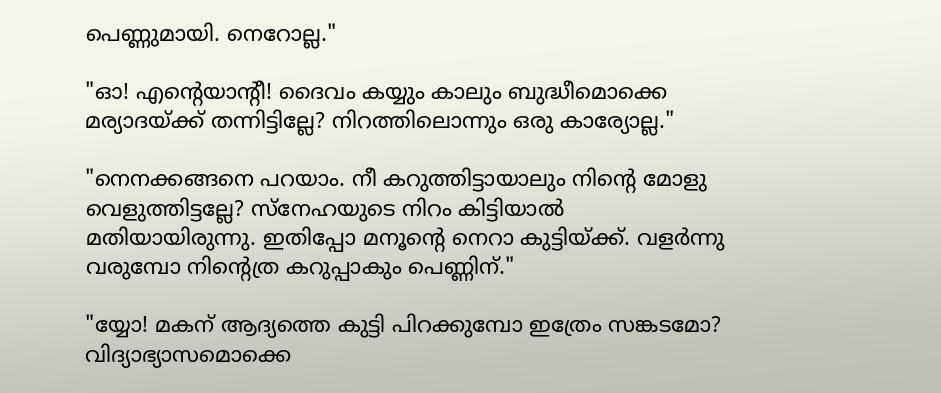പെണ്ണുമായി. നെറോല്ല."

"ഓ! എന്റെയാന്റീ! ദൈവം കയ്യും കാലും ബുദ്ധീമൊക്കെ മര്യാദയ്ക്ക് തന്നിട്ടില്ലേ? നിറത്തിലൊന്നും ഒരു കാര്യോല്ല."

"നെനക്കങ്ങനെ പറയാം. നീ കറുത്തിട്ടായാലും നിന്റെ മോളു വെളുത്തിട്ടല്ലേ? സ്നേഹയുടെ നിറം കിട്ടിയാൽ മതിയായിരുന്നു. ഇതിപ്പോ മനൂന്റെ നെറാ കുട്ടിയ്ക്ക്. വളർന്നു വരുമ്പോ നിന്റെത്ര കറുപ്പാകും പെണ്ണിന്."

"യ്യോ! മകന് ആദ്യത്തെ കുട്ടി പിറക്കുമ്പോ ഇത്രേം സങ്കടമോ? വിദ്യാഭ്യാസമൊക്കെ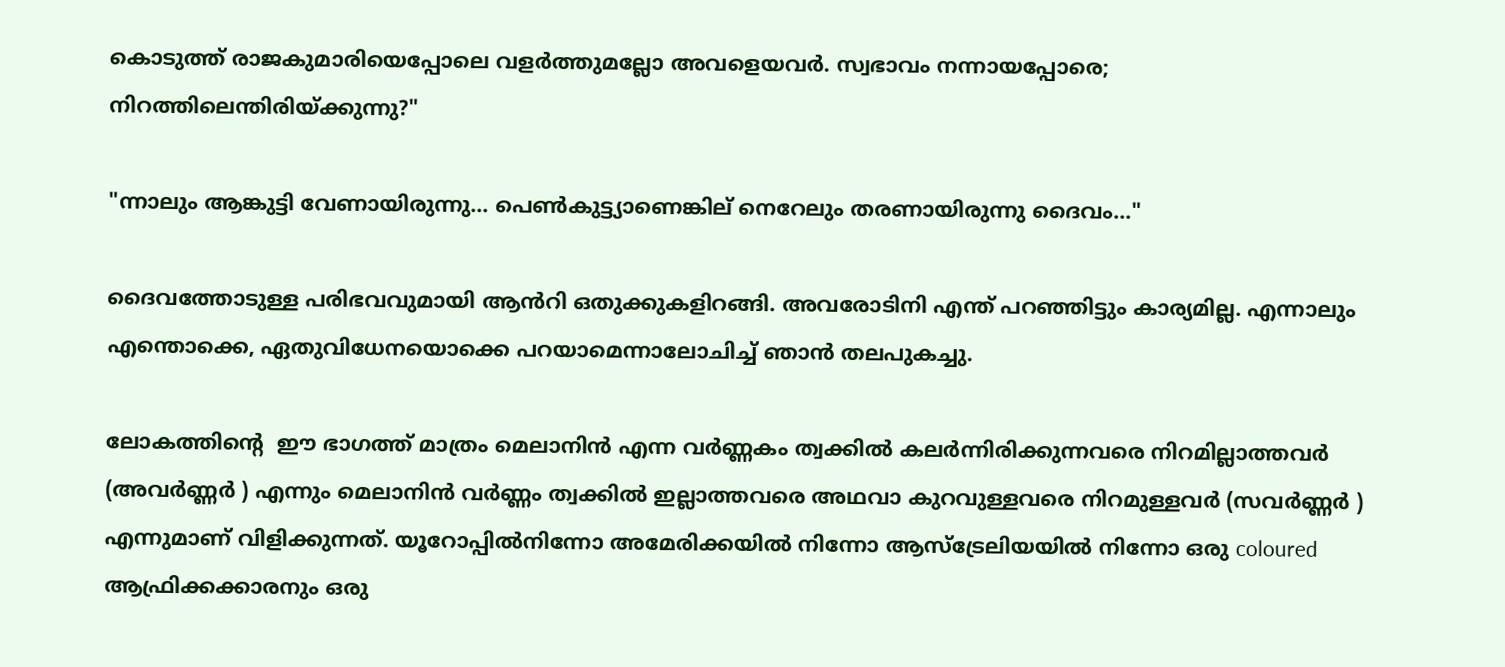കൊടുത്ത് രാജകുമാരിയെപ്പോലെ വളർത്തുമല്ലോ അവളെയവർ. സ്വഭാവം നന്നായപ്പോരെ; നിറത്തിലെന്തിരിയ്ക്കുന്നു?"

"ന്നാലും ആങ്കുട്ടി വേണായിരുന്നു... പെൺകുട്ട്യാണെങ്കില് നെറേലും തരണായിരുന്നു ദൈവം..."

ദൈവത്തോടുള്ള പരിഭവവുമായി ആൻറി ഒതുക്കുകളിറങ്ങി. അവരോടിനി എന്ത് പറഞ്ഞിട്ടും കാര്യമില്ല. എന്നാലും എന്തൊക്കെ, ഏതുവിധേനയൊക്കെ പറയാമെന്നാലോചിച്ച് ഞാൻ തലപുകച്ചു.

ലോകത്തിന്റെ  ഈ ഭാഗത്ത് മാത്രം മെലാനിൻ എന്ന വർണ്ണകം ത്വക്കിൽ കലർന്നിരിക്കുന്നവരെ നിറമില്ലാത്തവർ (അവർണ്ണർ ) എന്നും മെലാനിൻ വർണ്ണം ത്വക്കിൽ ഇല്ലാത്തവരെ അഥവാ കുറവുള്ളവരെ നിറമുള്ളവർ (സവർണ്ണർ ) എന്നുമാണ് വിളിക്കുന്നത്. യൂറോപ്പിൽനിന്നോ അമേരിക്കയിൽ നിന്നോ ആസ്ട്രേലിയയിൽ നിന്നോ ഒരു coloured ആഫ്രിക്കക്കാരനും ഒരു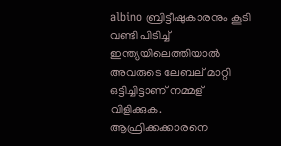albino ബ്രിട്ടീഷുകാരനും കൂടി വണ്ടി പിടിച്ച് ഇന്ത്യയിലെത്തിയാൽ അവരുടെ ലേബല് മാറ്റി ഒട്ടിച്ചിട്ടാണ് നമ്മള് വിളിക്കുക. ആഫ്രിക്കക്കാരനെ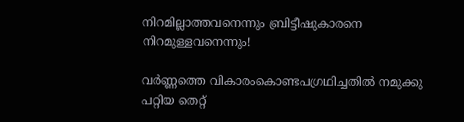നിറമില്ലാത്തവനെന്നും ബ്രിട്ടീഷുകാരനെ നിറമുള്ളവനെന്നും!

വർണ്ണത്തെ വികാരംകൊണ്ടപഗ്രഥിച്ചതിൽ നമുക്കു പറ്റിയ തെറ്റ്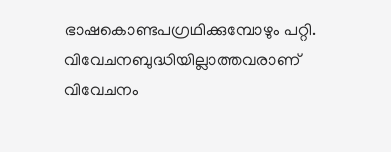ഭാഷകൊണ്ടപഗ്രഥിക്കുമ്പോഴും പറ്റി. വിവേചനബുദ്ധിയില്ലാത്തവരാണ് വിവേചനം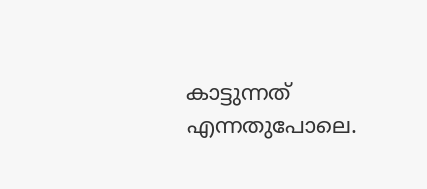കാട്ടുന്നത് എന്നതുപോലെ.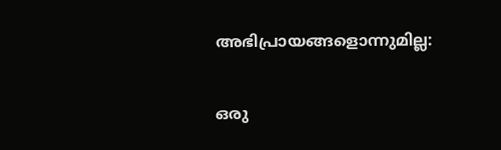അഭിപ്രായങ്ങളൊന്നുമില്ല:

ഒരു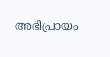അഭിപ്രായം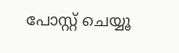പോസ്റ്റ് ചെയ്യൂ